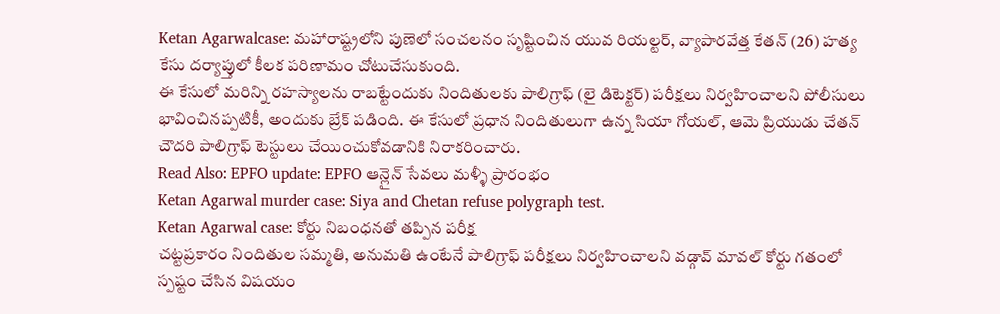Ketan Agarwalcase: మహారాష్ట్రలోని పుణెలో సంచలనం సృష్టించిన యువ రియల్టర్, వ్యాపారవేత్త కేతన్ (26) హత్య కేసు దర్యాప్తులో కీలక పరిణామం చోటుచేసుకుంది.
ఈ కేసులో మరిన్ని రహస్యాలను రాబట్టేందుకు నిందితులకు పాలిగ్రాఫ్ (లై డిటెక్టర్) పరీక్షలు నిర్వహించాలని పోలీసులు భావించినప్పటికీ, అందుకు బ్రేక్ పడింది. ఈ కేసులో ప్రధాన నిందితులుగా ఉన్న సియా గోయల్, ఆమె ప్రియుడు చేతన్ చౌదరి పాలిగ్రాఫ్ టెస్టులు చేయించుకోవడానికి నిరాకరించారు.
Read Also: EPFO update: EPFO ఆన్లైన్ సేవలు మళ్ళీ ప్రారంభం
Ketan Agarwal murder case: Siya and Chetan refuse polygraph test.
Ketan Agarwal case: కోర్టు నిబంధనతో తప్పిన పరీక్ష
చట్టప్రకారం నిందితుల సమ్మతి, అనుమతి ఉంటేనే పాలిగ్రాఫ్ పరీక్షలు నిర్వహించాలని వడ్గావ్ మావల్ కోర్టు గతంలో స్పష్టం చేసిన విషయం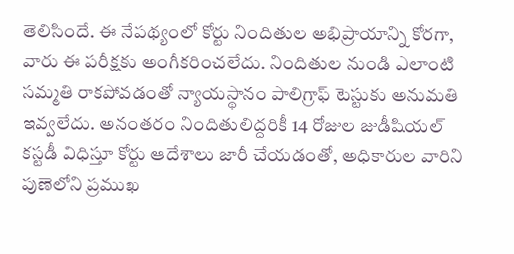తెలిసిందే. ఈ నేపథ్యంలో కోర్టు నిందితుల అభిప్రాయాన్ని కోరగా, వారు ఈ పరీక్షకు అంగీకరించలేదు. నిందితుల నుండి ఎలాంటి సమ్మతి రాకపోవడంతో న్యాయస్థానం పాలిగ్రాఫ్ టెస్టుకు అనుమతి ఇవ్వలేదు. అనంతరం నిందితులిద్దరికీ 14 రోజుల జుడీషియల్ కస్టడీ విధిస్తూ కోర్టు ఆదేశాలు జారీ చేయడంతో, అధికారుల వారిని పుణెలోని ప్రముఖ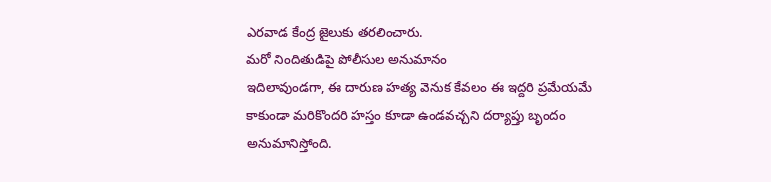ఎరవాడ కేంద్ర జైలుకు తరలించారు.
మరో నిందితుడిపై పోలీసుల అనుమానం
ఇదిలావుండగా, ఈ దారుణ హత్య వెనుక కేవలం ఈ ఇద్దరి ప్రమేయమే కాకుండా మరికొందరి హస్తం కూడా ఉండవచ్చని దర్యాప్తు బృందం అనుమానిస్తోంది.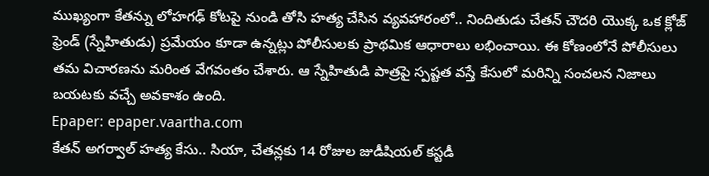ముఖ్యంగా కేతన్ను లోహగఢ్ కోటపై నుండి తోసి హత్య చేసిన వ్యవహారంలో.. నిందితుడు చేతన్ చౌదరి యొక్క ఒక క్లోజ్ ఫ్రెండ్ (స్నేహితుడు) ప్రమేయం కూడా ఉన్నట్లు పోలీసులకు ప్రాథమిక ఆధారాలు లభించాయి. ఈ కోణంలోనే పోలీసులు తమ విచారణను మరింత వేగవంతం చేశారు. ఆ స్నేహితుడి పాత్రపై స్పష్టత వస్తే కేసులో మరిన్ని సంచలన నిజాలు బయటకు వచ్చే అవకాశం ఉంది.
Epaper: epaper.vaartha.com
కేతన్ అగర్వాల్ హత్య కేసు.. సియా, చేతన్లకు 14 రోజుల జుడీషియల్ కస్టడీ